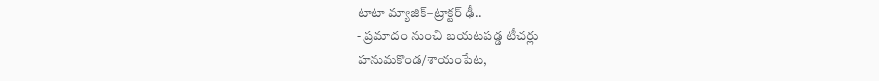టాటా మ్యాజిక్–ట్రాక్టర్ ఢీ..
- ప్రమాదం నుంచి బయటపడ్డ టీచర్లు
హనుమకొండ/శాయంపేట,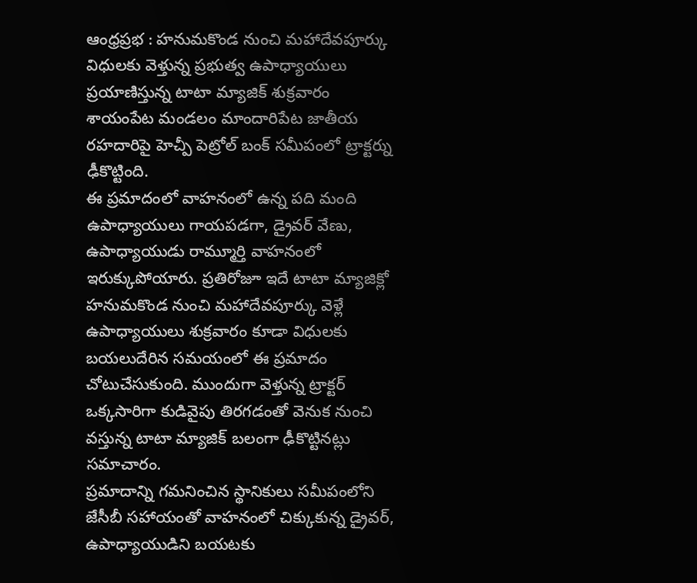ఆంధ్రప్రభ : హనుమకొండ నుంచి మహాదేవపూర్కు విధులకు వెళ్తున్న ప్రభుత్వ ఉపాధ్యాయులు ప్రయాణిస్తున్న టాటా మ్యాజిక్ శుక్రవారం శాయంపేట మండలం మాందారిపేట జాతీయ రహదారిపై హెచ్పీ పెట్రోల్ బంక్ సమీపంలో ట్రాక్టర్ను ఢీకొట్టింది.
ఈ ప్రమాదంలో వాహనంలో ఉన్న పది మంది ఉపాధ్యాయులు గాయపడగా, డ్రైవర్ వేణు, ఉపాధ్యాయుడు రామ్మూర్తి వాహనంలో ఇరుక్కుపోయారు. ప్రతిరోజూ ఇదే టాటా మ్యాజిక్లో హనుమకొండ నుంచి మహాదేవపూర్కు వెళ్లే ఉపాధ్యాయులు శుక్రవారం కూడా విధులకు బయలుదేరిన సమయంలో ఈ ప్రమాదం చోటుచేసుకుంది. ముందుగా వెళ్తున్న ట్రాక్టర్ ఒక్కసారిగా కుడివైపు తిరగడంతో వెనుక నుంచి వస్తున్న టాటా మ్యాజిక్ బలంగా ఢీకొట్టినట్లు సమాచారం.
ప్రమాదాన్ని గమనించిన స్థానికులు సమీపంలోని జేసీబీ సహాయంతో వాహనంలో చిక్కుకున్న డ్రైవర్, ఉపాధ్యాయుడిని బయటకు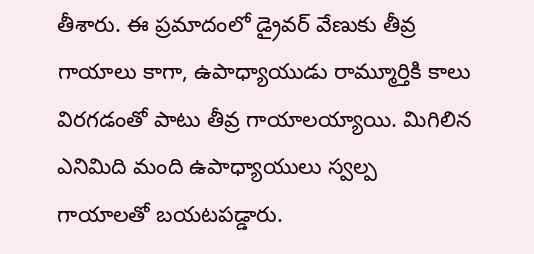తీశారు. ఈ ప్రమాదంలో డ్రైవర్ వేణుకు తీవ్ర గాయాలు కాగా, ఉపాధ్యాయుడు రామ్మూర్తికి కాలు విరగడంతో పాటు తీవ్ర గాయాలయ్యాయి. మిగిలిన ఎనిమిది మంది ఉపాధ్యాయులు స్వల్ప గాయాలతో బయటపడ్డారు.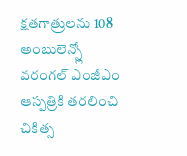క్షతగాత్రులను 108 అంబులెన్స్లో వరంగల్ ఎంజీఎం ఆస్పత్రికి తరలించి చికిత్స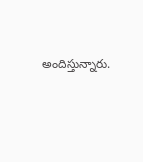అందిస్తున్నారు.